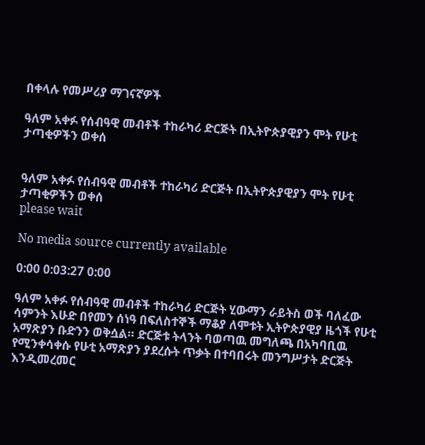በቀላሉ የመሥሪያ ማገናኛዎች

ዓለም አቀፉ የሰብዓዊ መብቶች ተከራካሪ ድርጅት በኢትዮጵያዊያን ሞት የሁቲ ታጣቂዎችን ወቀሰ


ዓለም አቀፉ የሰብዓዊ መብቶች ተከራካሪ ድርጅት በኢትዮጵያዊያን ሞት የሁቲ ታጣቂዎችን ወቀሰ
please wait

No media source currently available

0:00 0:03:27 0:00

ዓለም አቀፉ የሰብዓዊ መብቶች ተከራካሪ ድርጅት ሂውማን ራይትስ ወች ባለፈው ሳምንት እሁድ በየመን ሰነዓ በፍለስተኞች ማቆያ ለሞቱት ኢትዮጵያዊያ ዜጎች የሁቲ አማጽያን ቡድንን ወቅሷል። ድርጅቱ ትላንት ባወጣዉ መግለጫ በአካባቢዉ የሚንቀሳቀሱ የሁቲ አማጽያን ያደረሱት ጥቃት በተባበሩት መንግሥታት ድርጅት እንዲመረመር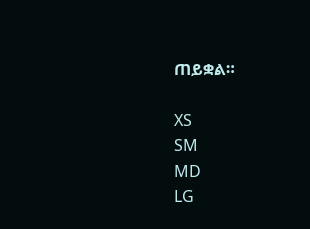ጠይቋል።

XS
SM
MD
LG